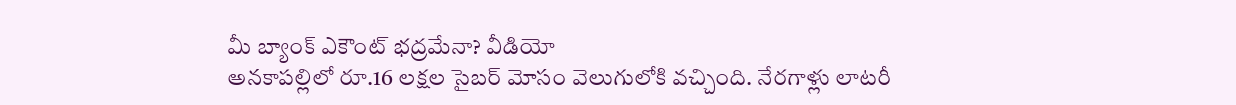మీ బ్యాంక్ ఎకౌంట్ భద్రమేనా? వీడియో
అనకాపల్లిలో రూ.16 లక్షల సైబర్ మోసం వెలుగులోకి వచ్చింది. నేరగాళ్లు లాటరీ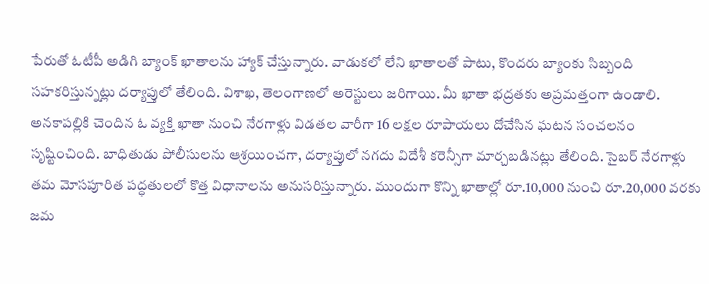పేరుతో ఓటీపీ అడిగి బ్యాంక్ ఖాతాలను హ్యాక్ చేస్తున్నారు. వాడుకలో లేని ఖాతాలతో పాటు, కొందరు బ్యాంకు సిబ్బంది సహకరిస్తున్నట్లు దర్యాప్తులో తేలింది. విశాఖ, తెలంగాణలో అరెస్టులు జరిగాయి. మీ ఖాతా భద్రతకు అప్రమత్తంగా ఉండాలి.
అనకాపల్లికి చెందిన ఓ వ్యక్తి ఖాతా నుంచి నేరగాళ్లు విడతల వారీగా 16 లక్షల రూపాయలు దోచేసిన ఘటన సంచలనం సృష్టించింది. బాధితుడు పోలీసులను ఆశ్రయించగా, దర్యాప్తులో నగదు విదేశీ కరెన్సీగా మార్చబడినట్లు తేలింది. సైబర్ నేరగాళ్లు తమ మోసపూరిత పద్ధతులలో కొత్త విధానాలను అనుసరిస్తున్నారు. ముందుగా కొన్ని ఖాతాల్లో రూ.10,000 నుంచి రూ.20,000 వరకు జమ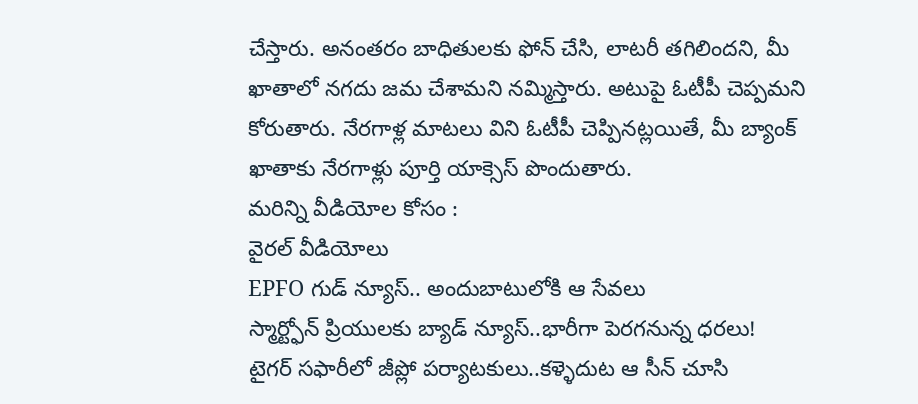చేస్తారు. అనంతరం బాధితులకు ఫోన్ చేసి, లాటరీ తగిలిందని, మీ ఖాతాలో నగదు జమ చేశామని నమ్మిస్తారు. అటుపై ఓటీపీ చెప్పమని కోరుతారు. నేరగాళ్ల మాటలు విని ఓటీపీ చెప్పినట్లయితే, మీ బ్యాంక్ ఖాతాకు నేరగాళ్లు పూర్తి యాక్సెస్ పొందుతారు.
మరిన్ని వీడియోల కోసం :
వైరల్ వీడియోలు
EPFO గుడ్ న్యూస్.. అందుబాటులోకి ఆ సేవలు
స్మార్ట్ఫోన్ ప్రియులకు బ్యాడ్ న్యూస్..భారీగా పెరగనున్న ధరలు!
టైగర్ సఫారీలో జీప్లో పర్యాటకులు..కళ్ళెదుట ఆ సీన్ చూసి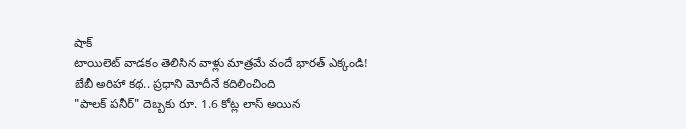షాక్
టాయిలెట్ వాడకం తెలిసిన వాళ్లు మాత్రమే వందే భారత్ ఎక్కండి!
బేబీ అరిహా కథ.. ప్రధాని మోదీనే కదిలించింది
"పాలక్ పనీర్" దెబ్బకు రూ. 1.6 కోట్ల లాస్ అయిన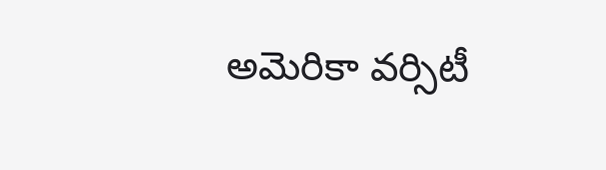అమెరికా వర్సిటీ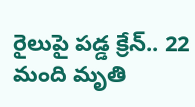రైలుపై పడ్డ క్రేన్.. 22 మంది మృతి